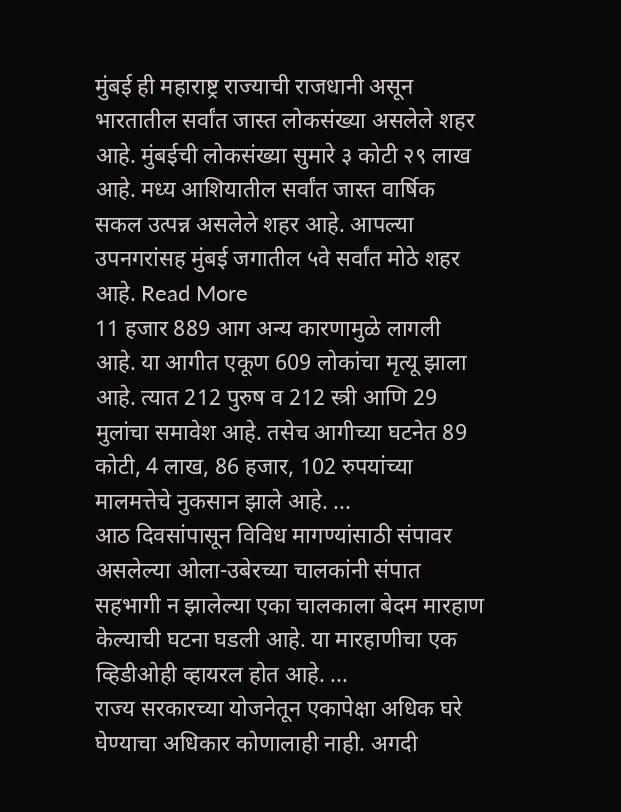मुंबई ही महाराष्ट्र राज्याची राजधानी असून भारतातील सर्वांत जास्त लोकसंख्या असलेले शहर आहे. मुंबईची लोकसंख्या सुमारे ३ कोटी २९ लाख आहे. मध्य आशियातील सर्वांत जास्त वार्षिक सकल उत्पन्न असलेले शहर आहे. आपल्या उपनगरांसह मुंबई जगातील ५वे सर्वांत मोठे शहर आहे. Read More
11 हजार 889 आग अन्य कारणामुळे लागली आहे. या आगीत एकूण 609 लोकांचा मृत्यू झाला आहे. त्यात 212 पुरुष व 212 स्त्री आणि 29 मुलांचा समावेश आहे. तसेच आगीच्या घटनेत 89 कोटी, 4 लाख, 86 हजार, 102 रुपयांच्या मालमत्तेचे नुकसान झाले आहे. ...
आठ दिवसांपासून विविध मागण्यांसाठी संपावर असलेल्या ओला-उबेरच्या चालकांनी संपात सहभागी न झालेल्या एका चालकाला बेदम मारहाण केल्याची घटना घडली आहे. या मारहाणीचा एक व्हिडीओही व्हायरल होत आहे. ...
राज्य सरकारच्या योजनेतून एकापेक्षा अधिक घरे घेण्याचा अधिकार कोणालाही नाही. अगदी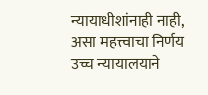न्यायाधीशांनाही नाही, असा महत्त्वाचा निर्णय उच्च न्यायालयाने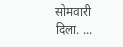सोमवारी दिला. ...